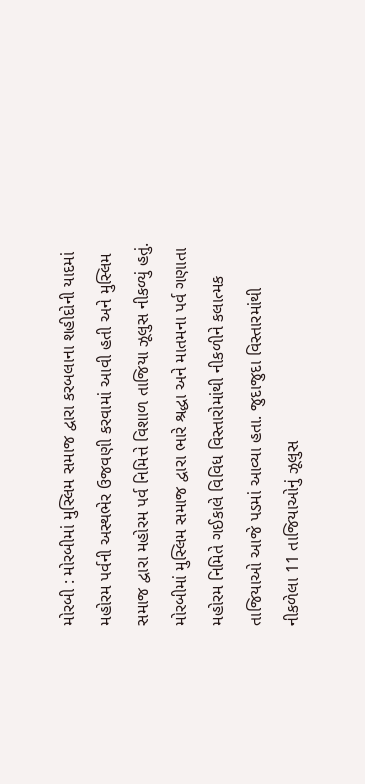મોરબી : મોરબીમાં મુસ્લિમ સમાજ દ્વારા કરબલાના શહીદોની યાદમાં મહોરમ પર્વની અસ્થભેર ઉજવણી કરવામાં આવી હતી અને મુસ્લિમ સમાજ દ્વારા મહોરમ પર્વ નિમિત્તે વિશાળ તાજિયા ઝૂલુસ નીકળ્યું હતું. મોરબીમાં મુસ્લિમ સમાજ દ્વારા ભારે શ્રદ્ધા અને માતમના પર્વ ગણાતા મહોરમ નિમિતે ગઈકાલે વિવિધ વિસ્તારોમાંથી નીકળીને કલાત્મક તાજિયાઓ આજે પડમાં આવ્યા હતા. જુદાજુદા વિસ્તારમાંથી નીકળેલા 11 તાજિયાઓનું ઝૂલુસ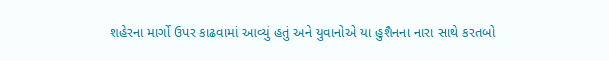શહેરના માર્ગો ઉપર કાઢવામાં આવ્યું હતું અને યુવાનોએ યા હુશૈનના નારા સાથે કરતબો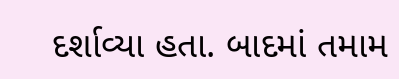દર્શાવ્યા હતા. બાદમાં તમામ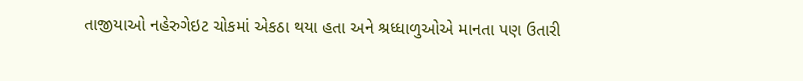તાજીયાઓ નહેરુગેઇટ ચોકમાં એકઠા થયા હતા અને શ્રધ્ધાળુઓએ માનતા પણ ઉતારી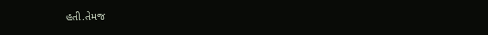હતી.તેમજ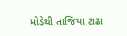મોડેથી તાજિયા ટાઢા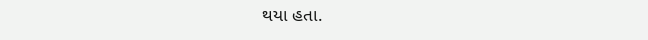થયા હતા.